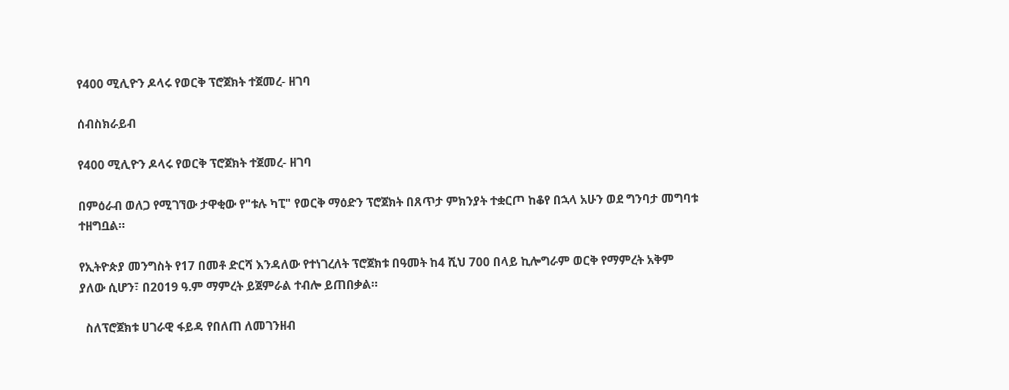የ400 ሚሊዮን ዶላሩ የወርቅ ፕሮጀክት ተጀመረ- ዘገባ

ሰብስክራይብ

የ400 ሚሊዮን ዶላሩ የወርቅ ፕሮጀክት ተጀመረ- ዘገባ

በምዕራብ ወለጋ የሚገኘው ታዋቂው የ"ቱሉ ካፒ" የወርቅ ማዕድን ፕሮጀክት በጸጥታ ምክንያት ተቋርጦ ከቆየ በኋላ አሁን ወደ ግንባታ መግባቱ ተዘግቧል።

የኢትዮጵያ መንግስት የ17 በመቶ ድርሻ እንዳለው የተነገረለት ፕሮጀክቱ በዓመት ከ4 ሺህ 700 በላይ ኪሎግራም ወርቅ የማምረት አቅም ያለው ሲሆን፣ በ2019 ዓ.ም ማምረት ይጀምራል ተብሎ ይጠበቃል።

  ስለፕሮጀክቱ ሀገራዊ ፋይዳ የበለጠ ለመገንዘብ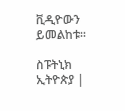ቪዲዮውን ይመልከቱ፡፡

ስፑትኒክ ኢትዮጵያ |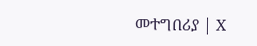መተግበሪያ | X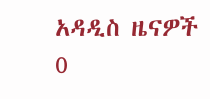አዳዲስ ዜናዎች
0